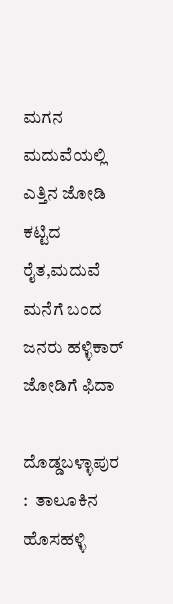ಮಗನ ಮದುವೆಯಲ್ಲಿ ಎತ್ತಿನ ಜೋಡಿ ಕಟ್ಟಿದ ರೈತ,ಮದುವೆ ಮನೆಗೆ ಬಂದ ಜನರು ಹಳ್ಳಿಕಾರ್ ಜೋಡಿಗೆ ಫಿದಾ

ದೊಡ್ಡಬಳ್ಳಾಪುರ :  ತಾಲೂಕಿನ ಹೊಸಹಳ್ಳಿ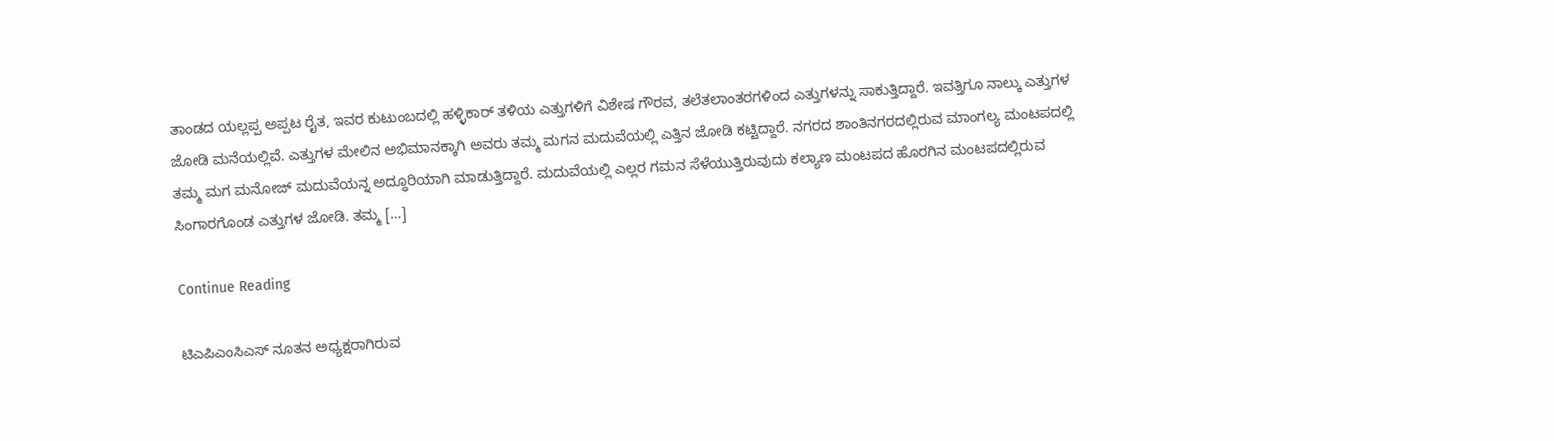ತಾಂಡದ ಯಲ್ಲಪ್ಪ ಅಪ್ಪಟ ರೈತ, ಇವರ ಕುಟುಂಬದಲ್ಲಿ ಹಳ್ಳಿಕಾರ್ ತಳಿಯ ಎತ್ತುಗಳಿಗೆ ವಿಶೇಷ ಗೌರವ, ತಲೆತಲಾಂತರಗಳಿಂದ ಎತ್ತುಗಳನ್ನು ಸಾಕುತ್ತಿದ್ದಾರೆ. ಇವತ್ತಿಗೂ ನಾಲ್ಕು ಎತ್ತುಗಳ ಜೋಡಿ ಮನೆಯಲ್ಲಿವೆ. ಎತ್ತುಗಳ ಮೇಲಿನ ಅಭಿಮಾನಕ್ಕಾಗಿ ಅವರು ತಮ್ಮ ಮಗನ ಮದುವೆಯಲ್ಲಿ ಎತ್ತಿನ ಜೋಡಿ ಕಟ್ಟಿದ್ದಾರೆ. ನಗರದ ಶಾಂತಿನಗರದಲ್ಲಿರುವ ಮಾಂಗಲ್ಯ ಮಂಟಪದಲ್ಲಿ ತಮ್ಮ ಮಗ ಮನೋಜ್ ಮದುವೆಯನ್ನ ಅದ್ಧೂರಿಯಾಗಿ ಮಾಡುತ್ತಿದ್ದಾರೆ. ಮದುವೆಯಲ್ಲಿ ಎಲ್ಲರ ಗಮನ ಸೆಳೆಯುತ್ತಿರುವುದು ಕಲ್ಯಾಣ ಮಂಟಪದ ಹೊರಗಿನ ಮಂಟಪದಲ್ಲಿರುವ ಸಿಂಗಾರಗೊಂಡ ಎತ್ತುಗಳ ಜೋಡಿ. ತಮ್ಮ […]

Continue Reading

ಟಿಎಪಿಎಂಸಿಎಸ್‌ ನೂತನ ಅಧ್ಯಕ್ಷರಾಗಿರುವ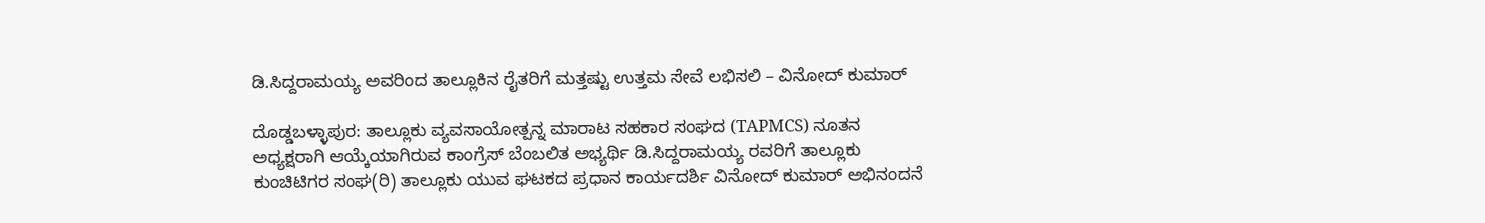ಡಿ.ಸಿದ್ದರಾಮಯ್ಯ ಅವರಿಂದ ತಾಲ್ಲೂಕಿನ ರೈತರಿಗೆ ಮತ್ತಷ್ಟು ಉತ್ತಮ ಸೇವೆ ಲಭಿಸಲಿ – ವಿನೋದ್ ಕುಮಾರ್

ದೊಡ್ಡಬಳ್ಳಾಪುರ: ತಾಲ್ಲೂಕು ವ್ಯವಸಾಯೋತ್ಪನ್ನ ಮಾರಾಟ ಸಹಕಾರ ಸಂಘದ (TAPMCS) ನೂತನ ಅಧ್ಯಕ್ಷರಾಗಿ ಆಯ್ಕೆಯಾಗಿರುವ ಕಾಂಗ್ರೆಸ್ ಬೆಂಬಲಿತ ಅಭ್ಯರ್ಥಿ ಡಿ.ಸಿದ್ದರಾಮಯ್ಯ ರವರಿಗೆ ತಾಲ್ಲೂಕು ಕುಂಚಿಟಿಗರ ಸಂಘ(ರಿ) ತಾಲ್ಲೂಕು ಯುವ ಘಟಕದ ಪ್ರಧಾನ ಕಾರ್ಯದರ್ಶಿ ವಿನೋದ್ ಕುಮಾರ್ ಅಭಿನಂದನೆ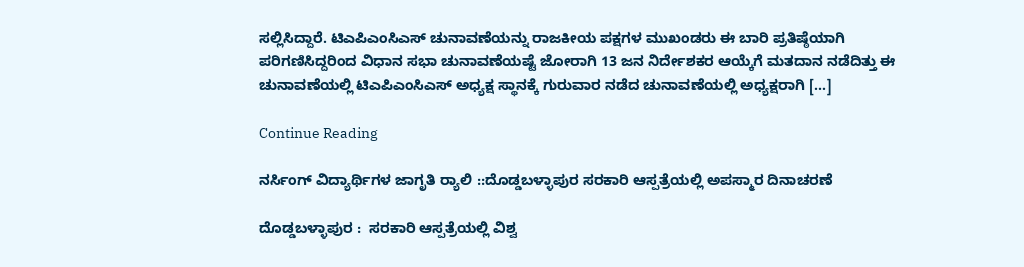ಸಲ್ಲಿಸಿದ್ದಾರೆ. ಟಿಎಪಿಎಂಸಿಎಸ್‌ ಚುನಾವಣೆಯನ್ನು ರಾಜಕೀಯ ಪಕ್ಷಗಳ ಮುಖಂಡರು ಈ ಬಾರಿ ಪ್ರತಿಷ್ಠೆಯಾಗಿ ಪರಿಗಣಿಸಿದ್ದರಿಂದ ವಿಧಾನ ಸಭಾ ಚುನಾವಣೆಯಷ್ಟೆ ಜೋರಾಗಿ 13 ಜನ ನಿರ್ದೇಶಕರ ಆಯ್ಕೆಗೆ ಮತದಾನ ನಡೆದಿತ್ತು ಈ ಚುನಾವಣೆಯಲ್ಲಿ ಟಿಎಪಿಎಂಸಿಎಸ್‌ ಅಧ್ಯಕ್ಷ ಸ್ಥಾನಕ್ಕೆ ಗುರುವಾರ ನಡೆದ ಚುನಾವಣೆಯಲ್ಲಿ ಅಧ್ಯಕ್ಷರಾಗಿ […]

Continue Reading

ನರ್ಸಿಂಗ್ ವಿದ್ಯಾರ್ಥಿಗಳ ಜಾಗೃತಿ ರ‍್ಯಾಲಿ ::ದೊಡ್ಡಬಳ್ಳಾಪುರ ಸರಕಾರಿ ಆಸ್ಪತ್ರೆಯಲ್ಲಿ ಅಪಸ್ಮಾರ ದಿನಾಚರಣೆ

ದೊಡ್ಡಬಳ್ಳಾಪುರ :  ಸರಕಾರಿ ಆಸ್ಪತ್ರೆಯಲ್ಲಿ ವಿಶ್ವ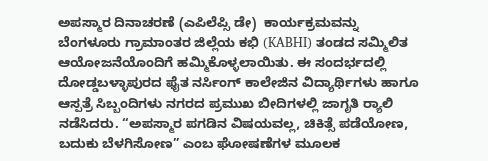ಅಪಸ್ಮಾರ ದಿನಾಚರಣೆ (ಎಪಿಲೆಪ್ಸಿ ಡೇ)  ಕಾರ್ಯಕ್ರಮವನ್ನು ಬೆಂಗಳೂರು ಗ್ರಾಮಾಂತರ ಜಿಲ್ಲೆಯ ಕಭಿ (KABHI) ತಂಡದ ಸಮ್ಮಿಲಿತ ಆಯೋಜನೆಯೊಂದಿಗೆ ಹಮ್ಮಿಕೊಳ್ಳಲಾಯಿತು. ಈ ಸಂದರ್ಭದಲ್ಲಿ ದೋಡ್ಡಬಳ್ಳಾಪುರದ ಫೈತ ನರ್ಸಿಂಗ್ ಕಾಲೇಜಿನ ವಿದ್ಯಾರ್ಥಿಗಳು ಹಾಗೂ ಆಸ್ಪತ್ರೆ ಸಿಬ್ಬಂದಿಗಳು ನಗರದ ಪ್ರಮುಖ ಬೀದಿಗಳಲ್ಲಿ ಜಾಗೃತಿ ರ‍್ಯಾಲಿ ನಡೆಸಿದರು. “ಅಪಸ್ಮಾರ ಪಗಡಿನ ವಿಷಯವಲ್ಲ, ಚಿಕಿತ್ಸೆ ಪಡೆಯೋಣ, ಬದುಕು ಬೆಳಗಿಸೋಣ” ಎಂಬ ಘೋಷಣೆಗಳ ಮೂಲಕ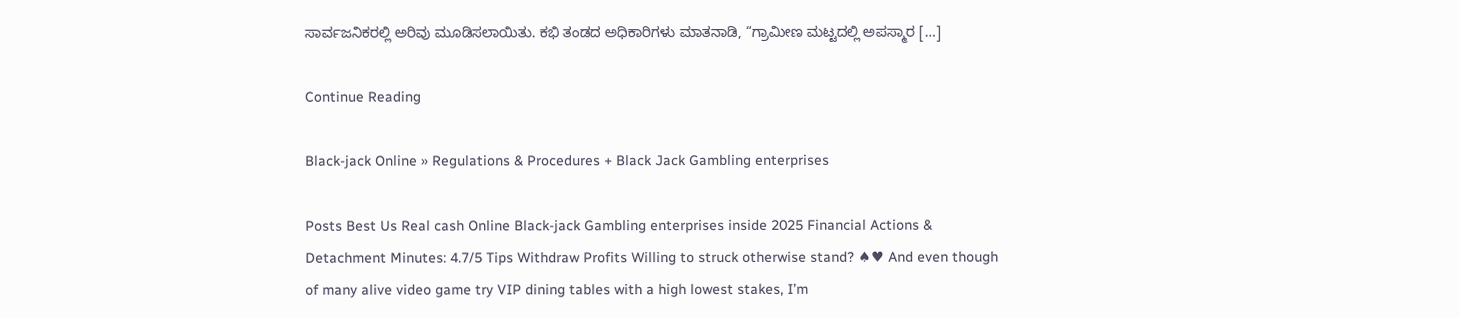ಸಾರ್ವಜನಿಕರಲ್ಲಿ ಅರಿವು ಮೂಡಿಸಲಾಯಿತು. ಕಭಿ ತಂಡದ ಅಧಿಕಾರಿಗಳು ಮಾತನಾಡಿ, “ಗ್ರಾಮೀಣ ಮಟ್ಟದಲ್ಲಿ ಅಪಸ್ಮಾರ […]

Continue Reading

Black-jack Online » Regulations & Procedures + Black Jack Gambling enterprises

Posts Best Us Real cash Online Black-jack Gambling enterprises inside 2025 Financial Actions & Detachment Minutes: 4.7/5 Tips Withdraw Profits Willing to struck otherwise stand? ♠♥ And even though of many alive video game try VIP dining tables with a high lowest stakes, I’m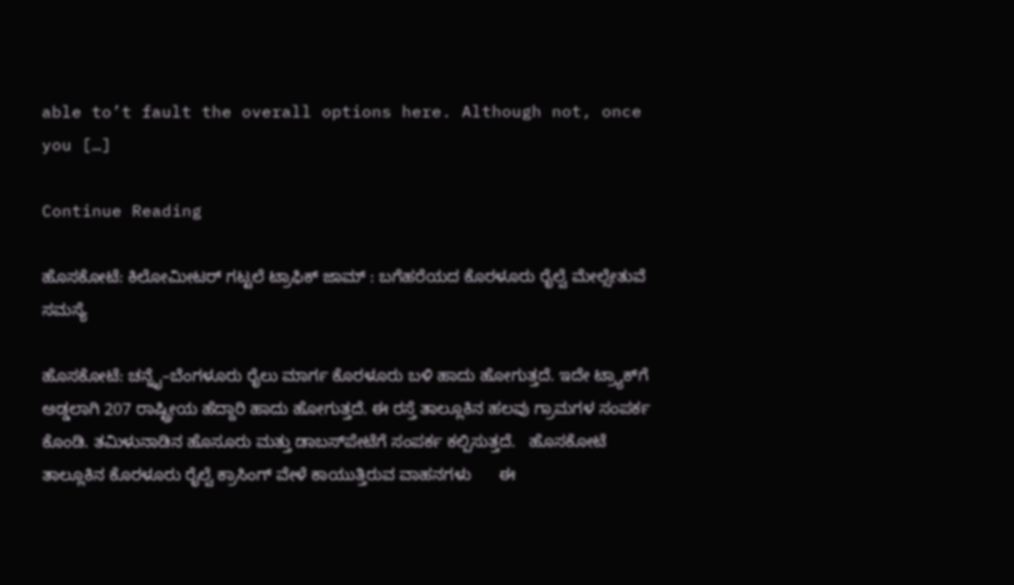able to’t fault the overall options here. Although not, once you […]

Continue Reading

ಹೊಸಕೋಟೆ: ಕಿಲೋಮೀಟರ್ ಗಟ್ಟಲೆ ಟ್ರಾಫಿಕ್ ಜಾಮ್ : ಬಗೆಹರೆಯದ ಕೊರಳೂರು ರೈಲ್ವೆ ಮೇಲ್ಸೇತುವೆ ಸಮಸ್ಯೆ

ಹೊಸಕೋಟೆ: ಚನ್ನೈ–ಬೆಂಗಳೂರು ರೈಲು ಮಾರ್ಗ ಕೊರಳೂರು ಬಳಿ ಹಾದು ಹೋಗುತ್ತದೆ. ಇದೇ ಟ್ರ್ಯಾಕ್‌ಗೆ ಅಡ್ಡಲಾಗಿ 207 ರಾಷ್ಟ್ರೀಯ ಹೆದ್ದಾರಿ ಹಾದು ಹೋಗುತ್ತದೆ. ಈ ರಸ್ತೆ ತಾಲ್ಲೂಕಿನ ಹಲವು ಗ್ರಾಮಗಳ ಸಂಪರ್ಕ ಕೊಂಡಿ. ತಮಿಳುನಾಡಿನ ಹೊಸೂರು ಮತ್ತು ಡಾಬಸ್‌ಪೇಟೆಗೆ ಸಂಪರ್ಕ ಕಲ್ಪಿಸುತ್ತದೆ.   ಹೊಸಕೋಟೆ ತಾಲ್ಲೂಕಿನ ಕೊರಳೂರು ರೈಲ್ವೆ ಕ್ರಾಸಿಂಗ್ ವೇಳೆ ಕಾಯುತ್ತಿರುವ ವಾಹನಗಳು      ಈ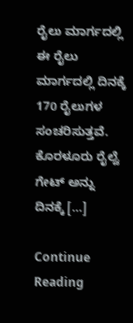ರೈಲು ಮಾರ್ಗದಲ್ಲಿ ಈ ರೈಲು ಮಾರ್ಗದಲ್ಲಿ ದಿನಕ್ಕೆ 170 ರೈಲುಗಳ ಸಂಚರಿಸುತ್ತವೆ. ಕೊರಳೂರು ರೈಲ್ವೆ ಗೇಟ್‌ ಅನ್ನು ದಿನಕ್ಕೆ […]

Continue Reading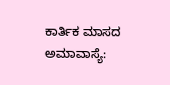ಕಾರ್ತಿಕ ಮಾಸದ ಅಮಾವಾಸ್ಯೆ: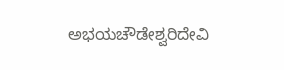ಅಭಯಚೌಡೇಶ್ವರಿದೇವಿ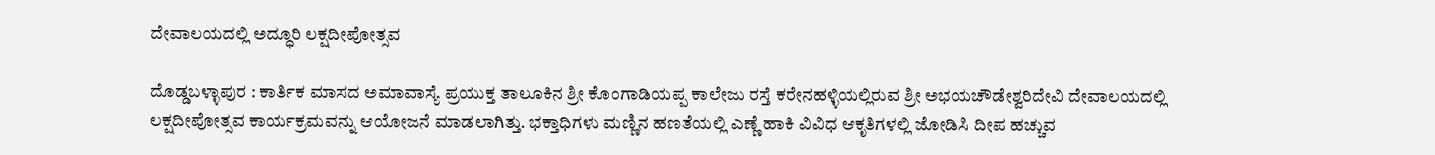ದೇವಾಲಯದಲ್ಲಿ ಅದ್ಧೂರಿ ಲಕ್ಷದೀಪೋತ್ಸವ

ದೊಡ್ಡಬಳ್ಳಾಪುರ : ಕಾರ್ತಿಕ ಮಾಸದ ಅಮಾವಾಸ್ಯೆ ಪ್ರಯುಕ್ತ ತಾಲೂಕಿನ ಶ್ರೀ ಕೊಂಗಾಡಿಯಪ್ಪ ಕಾಲೇಜು ರಸ್ತೆ ಕರೇನಹಳ್ಳಿಯಲ್ಲಿರುವ ಶ್ರೀ ಅಭಯಚೌಡೇಶ್ವರಿದೇವಿ ದೇವಾಲಯದಲ್ಲಿ ಲಕ್ಷದೀಪೋತ್ಸವ ಕಾರ್ಯಕ್ರಮವನ್ನು ಆಯೋಜನೆ ಮಾಡಲಾಗಿತ್ತು. ಭಕ್ತಾಧಿಗಳು ಮಣ್ಣಿನ ಹಣತೆಯಲ್ಲಿ ಎಣ್ಣೆ ಹಾಕಿ ವಿವಿಧ ಆಕೃತಿಗಳಲ್ಲಿ ಜೋಡಿಸಿ ದೀಪ ಹಚ್ಚುವ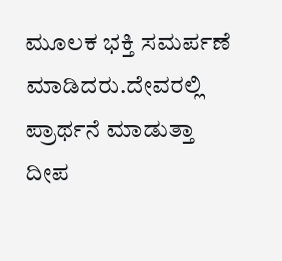ಮೂಲಕ ಭಕ್ತಿ ಸಮರ್ಪಣೆ ಮಾಡಿದರು.ದೇವರಲ್ಲಿ ಪ್ರಾರ್ಥನೆ ಮಾಡುತ್ತಾ ದೀಪ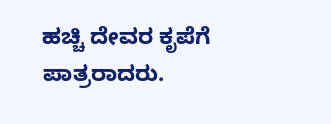ಹಚ್ಚಿ ದೇವರ ಕೃಪೆಗೆ ಪಾತ್ರರಾದರು.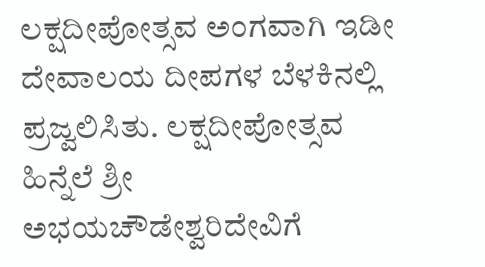ಲಕ್ಷದೀಪೋತ್ಸವ ಅಂಗವಾಗಿ ಇಡೀ ದೇವಾಲಯ ದೀಪಗಳ ಬೆಳಕಿನಲ್ಲಿ ಪ್ರಜ್ವಲಿಸಿತು. ಲಕ್ಷದೀಪೋತ್ಸವ ಹಿನ್ನೆಲೆ ಶ್ರೀ ಅಭಯಚೌಡೇಶ್ವರಿದೇವಿಗೆ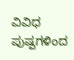ವಿವಿಧ ಪುಷ್ಪಗಳಿಂದ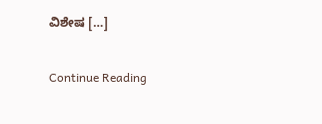ವಿಶೇಷ […]

Continue Reading